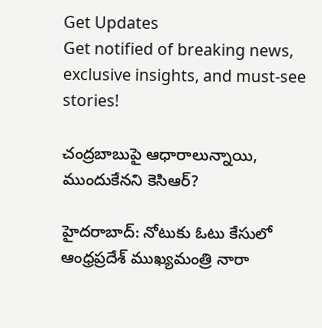Get Updates
Get notified of breaking news, exclusive insights, and must-see stories!

చంద్రబాబుపై ఆధారాలున్నాయి, ముందుకేనని కెసిఆర్?

హైదరాబాద్‌: నోటుకు ఓటు కేసులో ఆంధ్రప్రదేశ్ ముఖ్యమంత్రి నారా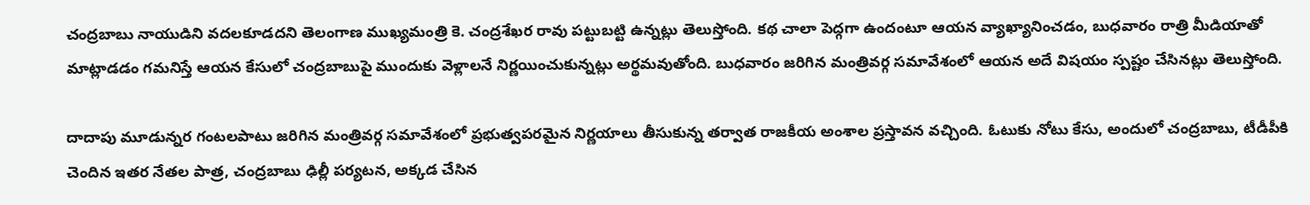చంద్రబాబు నాయుడిని వదలకూడదని తెలంగాణ ముఖ్యమంత్రి కె. చంద్రశేఖర రావు పట్టుబట్టి ఉన్నట్లు తెలుస్తోంది. కథ చాలా పెద్గగా ఉందంటూ ఆయన వ్యాఖ్యానించడం, బుధవారం రాత్రి మీడియాతో మాట్లాడడం గమనిస్తే ఆయన కేసులో చంద్రబాబుపై ముందుకు వెళ్లాలనే నిర్ణయించుకున్నట్లు అర్థమవుతోంది. బుధవారం జరిగిన మంత్రివర్గ సమావేశంలో ఆయన అదే విషయం స్పష్టం చేసినట్లు తెలుస్తోంది.

దాదాపు మూడున్నర గంటలపాటు జరిగిన మంత్రివర్గ సమావేశంలో ప్రభుత్వపరమైన నిర్ణయాలు తీసుకున్న తర్వాత రాజకీయ అంశాల ప్రస్తావన వచ్చింది. ఓటుకు నోటు కేసు, అందులో చంద్రబాబు, టీడీపీకి చెందిన ఇతర నేతల పాత్ర, చంద్రబాబు ఢిల్లీ పర్యటన, అక్కడ చేసిన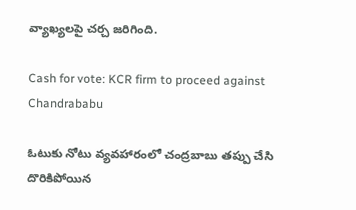వ్యాఖ్యలపై చర్చ జరిగింది.

Cash for vote: KCR firm to proceed against Chandrababu

ఓటుకు నోటు వ్యవహారంలో చంద్రబాబు తప్పు చేసి దొరికిపోయిన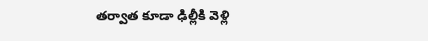తర్వాత కూడా ఢిల్లీకి వెళ్లి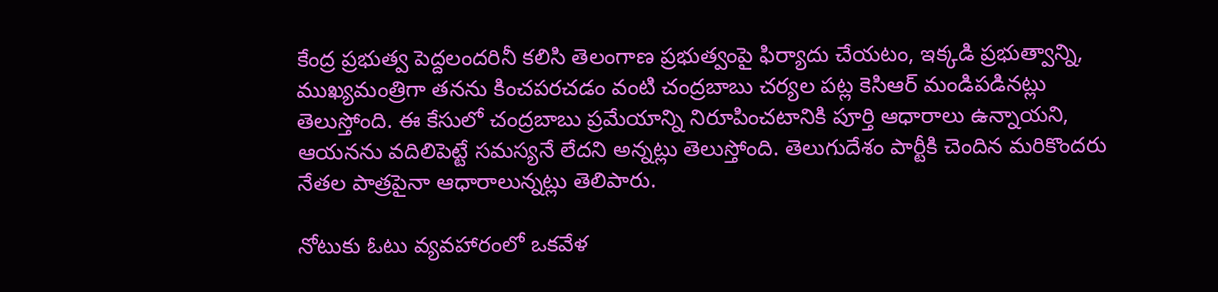కేంద్ర ప్రభుత్వ పెద్దలందరినీ కలిసి తెలంగాణ ప్రభుత్వంపై ఫిర్యాదు చేయటం, ఇక్కడి ప్రభుత్వాన్ని, ముఖ్యమంత్రిగా తనను కించపరచడం వంటి చంద్రబాబు చర్యల పట్ల కెసిఆర్ మండిపడినట్లు తెలుస్తోంది. ఈ కేసులో చంద్రబాబు ప్రమేయాన్ని నిరూపించటానికి పూర్తి ఆధారాలు ఉన్నాయని, ఆయనను వదిలిపెట్టే సమస్యనే లేదని అన్నట్లు తెలుస్తోంది. తెలుగుదేశం పార్టీకి చెందిన మరికొందరు నేతల పాత్రపైనా ఆధారాలున్నట్లు తెలిపారు.

నోటుకు ఓటు వ్యవహారంలో ఒకవేళ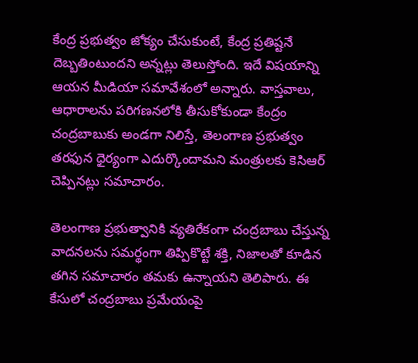కేంద్ర ప్రభుత్వం జోక్యం చేసుకుంటే, కేంద్ర ప్రతిష్టనే దెబ్బతింటుందని అన్నట్లు తెలుస్తోంది. ఇదే విషయాన్ని ఆయన మీడియా సమావేశంలో అన్నారు. వాస్తవాలు, ఆధారాలను పరిగణనలోకి తీసుకోకుండా కేంద్రం చంద్రబాబుకు అండగా నిలిస్తే, తెలంగాణ ప్రభుత్వం తరఫున ధైర్యంగా ఎదుర్కొందామని మంత్రులకు కెసిఆర్ చెప్పినట్లు సమాచారం.

తెలంగాణ ప్రభుత్వానికి వ్యతిరేకంగా చంద్రబాబు చేస్తున్న వాదనలను సమర్థంగా తిప్పికొట్టే శక్తి, నిజాలతో కూడిన తగిన సమాచారం తమకు ఉన్నాయని తెలిపారు. ఈ కేసులో చంద్రబాబు ప్రమేయంపై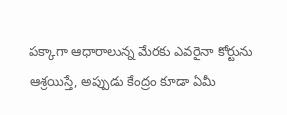పక్కాగా ఆధారాలున్న మేరకు ఎవరైనా కోర్టును ఆశ్రయిస్తే, అప్పుడు కేంద్రం కూడా ఏమీ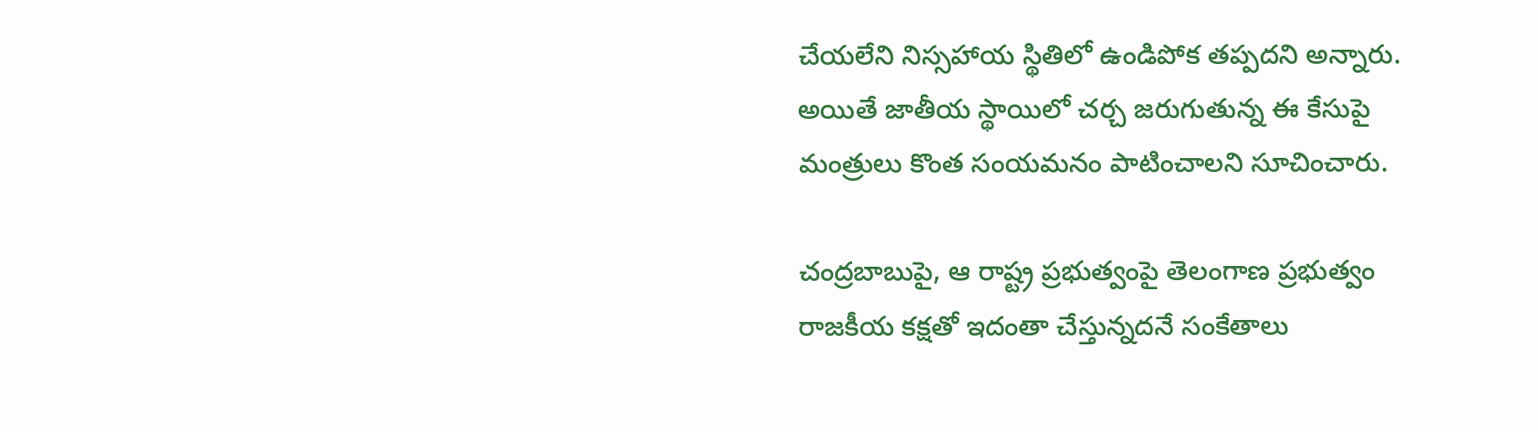చేయలేని నిస్సహాయ స్థితిలో ఉండిపోక తప్పదని అన్నారు. అయితే జాతీయ స్థాయిలో చర్చ జరుగుతున్న ఈ కేసుపై మంత్రులు కొంత సంయమనం పాటించాలని సూచించారు.

చంద్రబాబుపై, ఆ రాష్ట్ర ప్రభుత్వంపై తెలంగాణ ప్రభుత్వం రాజకీయ కక్షతో ఇదంతా చేస్తున్నదనే సంకేతాలు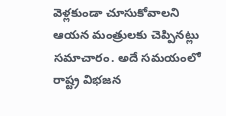వెళ్లకుండా చూసుకోవాలని ఆయన మంత్రులకు చెప్పినట్లు సమాచారం. అదే సమయంలో రాష్ట్ర విభజన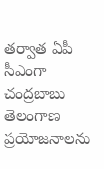తర్వాత ఏపీ సీఎంగా చంద్రబాబు తెలంగాణ ప్రయోజనాలను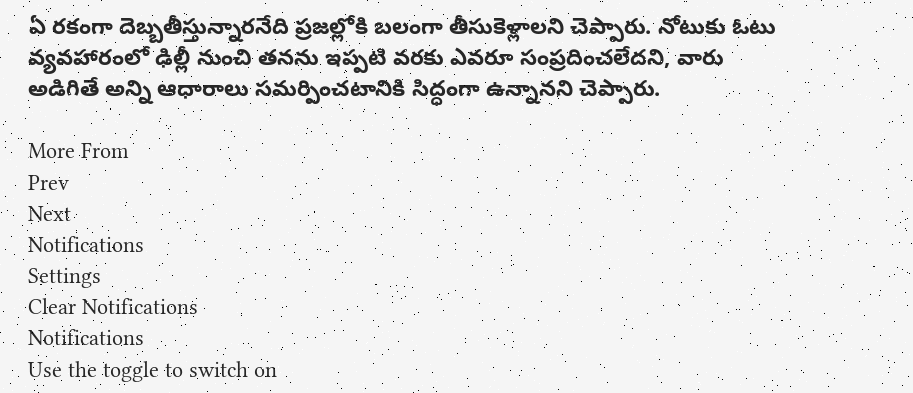ఏ రకంగా దెబ్బతీస్తున్నారనేది ప్రజల్లోకి బలంగా తీసుకెళ్లాలని చెప్పారు. నోటుకు ఓటు వ్యవహారంలో ఢిల్లీ నుంచి తనను ఇప్పటి వరకు ఎవరూ సంప్రదించలేదని, వారు అడిగితే అన్ని ఆధారాలు సమర్పించటానికి సిద్ధంగా ఉన్నానని చెప్పారు.

More From
Prev
Next
Notifications
Settings
Clear Notifications
Notifications
Use the toggle to switch on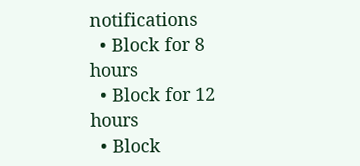notifications
  • Block for 8 hours
  • Block for 12 hours
  • Block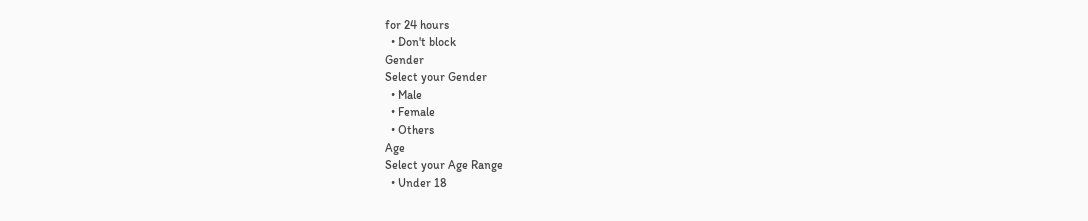for 24 hours
  • Don't block
Gender
Select your Gender
  • Male
  • Female
  • Others
Age
Select your Age Range
  • Under 18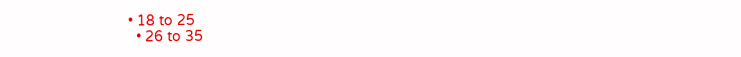• 18 to 25
  • 26 to 35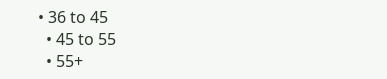• 36 to 45
  • 45 to 55
  • 55+